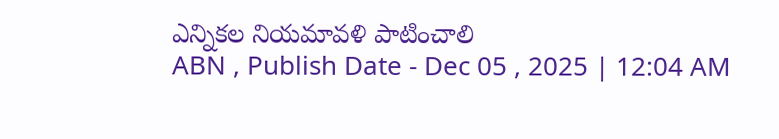ఎన్నికల నియమావళి పాటించాలి
ABN , Publish Date - Dec 05 , 2025 | 12:04 AM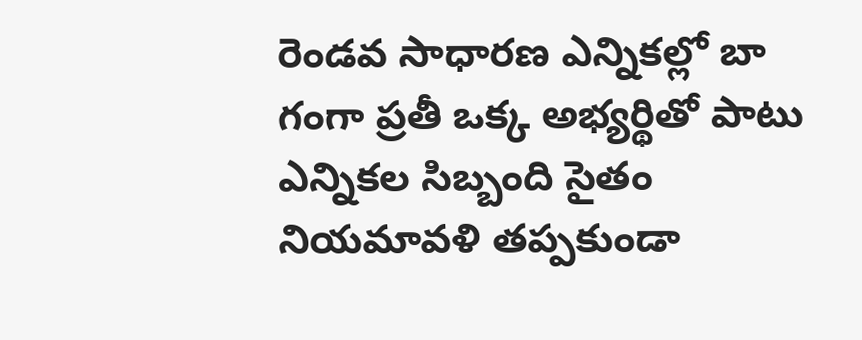రెండవ సాధారణ ఎన్నికల్లో బా గంగా ప్రతీ ఒక్క అభ్యర్థితో పాటు ఎన్నికల సిబ్బంది సైతం నియమావళి తప్పకుండా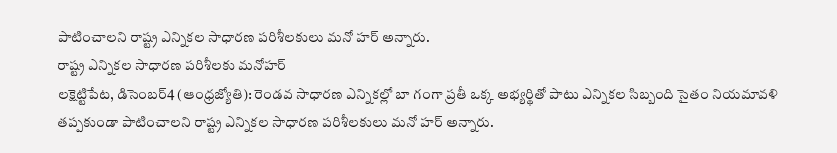పాటించాలని రాష్ట్ర ఎన్నికల సాధారణ పరిశీలకులు మనో హర్ అన్నారు.
రాష్ట్ర ఎన్నికల సాధారణ పరిశీలకు మనోహర్
లక్షెట్టిపేట, డిసెంబర్4 (ఆంధ్రజ్యోతి): రెండవ సాధారణ ఎన్నికల్లో బా గంగా ప్రతీ ఒక్క అభ్యర్థితో పాటు ఎన్నికల సిబ్బంది సైతం నియమావళి తప్పకుండా పాటించాలని రాష్ట్ర ఎన్నికల సాధారణ పరిశీలకులు మనో హర్ అన్నారు.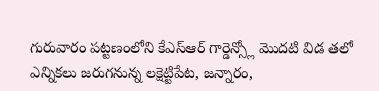గురువారం పట్టణంలోని కేఎస్ఆర్ గార్డెన్స్లో మొదటి విడ తలో ఎన్నికలు జరుగనున్న లక్షెట్టిపేట, జన్నారం,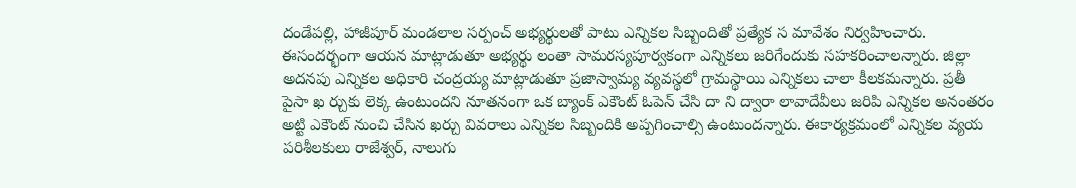దండేపల్లి, హాజీపూర్ మండలాల సర్పంచ్ అభ్యర్థులతో పాటు ఎన్నికల సిబ్బందితో ప్రత్యేక స మావేశం నిర్వహించారు. ఈసందర్భంగా ఆయన మాట్లాడుతూ అభ్యర్థు లంతా సామరస్యపూర్వకంగా ఎన్నికలు జరిగేందుకు సహకరించాలన్నారు. జిల్లా అదనపు ఎన్నికల అధికారి చంద్రయ్య మాట్లాడుతూ ప్రజాస్వామ్య వ్యవస్థలో గ్రామస్థాయి ఎన్నికలు చాలా కీలకమన్నారు. ప్రతీ పైసా ఖ ర్చుకు లెక్క ఉంటుందని నూతనంగా ఒక బ్యాంక్ ఎకౌంట్ ఓపెన్ చేసి దా ని ద్వారా లావాదేవీలు జరిపి ఎన్నికల అనంతరం అట్టి ఎకౌంట్ నుంచి చేసిన ఖర్చు వివరాలు ఎన్నికల సిబ్బందికి అప్పగించాల్సి ఉంటుందన్నారు. ఈకార్యక్రమంలో ఎన్నికల వ్యయ పరిశీలకులు రాజేశ్వర్, నాలుగు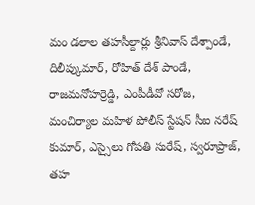మం డలాల తహసీల్దార్లు శ్రీనివాస్ దేశ్పాండే, దిలీప్కుమార్, రోహిత్ దేశ్ పాండే, రాజమనోహర్రెడ్డి, ఎంపీడీవో సరోజ, మంచిర్యాల మహిళ పోలీస్ స్టేషన్ సీఐ నరేష్ కుమార్, ఎస్సైలు గోపతి సురేష్, స్వరూప్రాజ్, తహ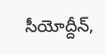సీయోద్దీన్,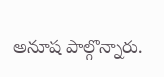అనూష పాల్గొన్నారు.